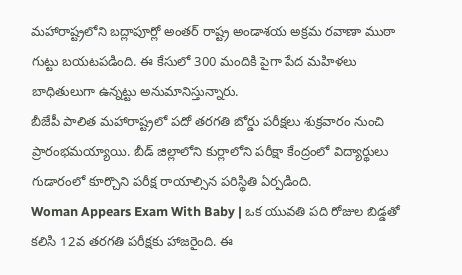మహారాష్ట్రలోని బద్లాపూర్లో అంతర్ రాష్ట్ర అండాశయ అక్రమ రవాణా ముఠా గుట్టు బయటపడింది. ఈ కేసులో 300 మందికి పైగా పేద మహిళలు బాధితులుగా ఉన్నట్టు అనుమానిస్తున్నారు.
బీజేపీ పాలిత మహారాష్ట్రలో పదో తరగతి బోర్డు పరీక్షలు శుక్రవారం నుంచి ప్రారంభమయ్యాయి. బీడ్ జిల్లాలోని కుర్లాలోని పరీక్షా కేంద్రంలో విద్యార్థులు గుడారంలో కూర్చొని పరీక్ష రాయాల్సిన పరిస్థితి ఏర్పడింది.
Woman Appears Exam With Baby | ఒక యువతి పది రోజుల బిడ్డతో కలిసి 12వ తరగతి పరీక్షకు హాజరైంది. ఈ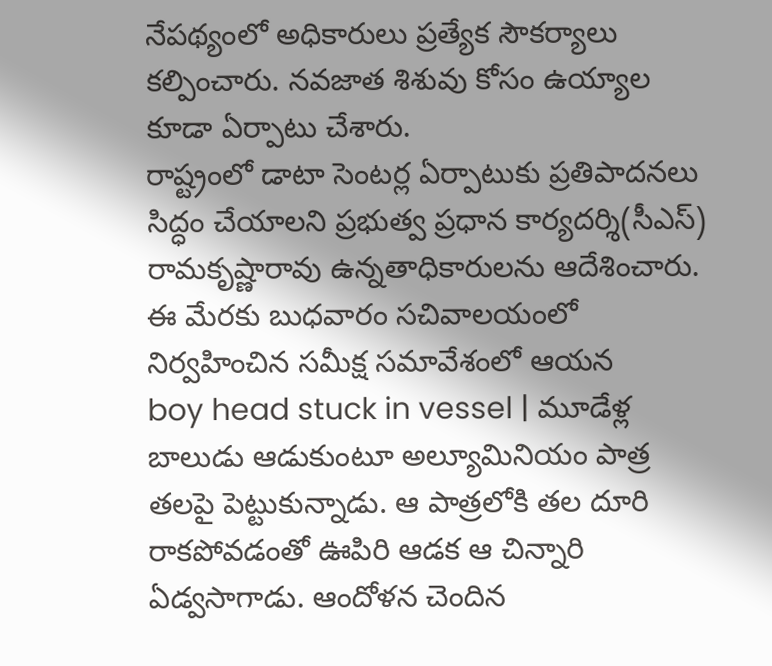నేపథ్యంలో అధికారులు ప్రత్యేక సౌకర్యాలు కల్పించారు. నవజాత శిశువు కోసం ఉయ్యాల కూడా ఏర్పాటు చేశారు.
రాష్ట్రంలో డాటా సెంటర్ల ఏర్పాటుకు ప్రతిపాదనలు సిద్ధం చేయాలని ప్రభుత్వ ప్రధాన కార్యదర్శి(సీఎస్) రామకృష్ణారావు ఉన్నతాధికారులను ఆదేశించారు. ఈ మేరకు బుధవారం సచివాలయంలో నిర్వహించిన సమీక్ష సమావేశంలో ఆయన
boy head stuck in vessel | మూడేళ్ల బాలుడు ఆడుకుంటూ అల్యూమినియం పాత్ర తలపై పెట్టుకున్నాడు. ఆ పాత్రలోకి తల దూరి రాకపోవడంతో ఊపిరి ఆడక ఆ చిన్నారి ఏడ్వసాగాడు. ఆందోళన చెందిన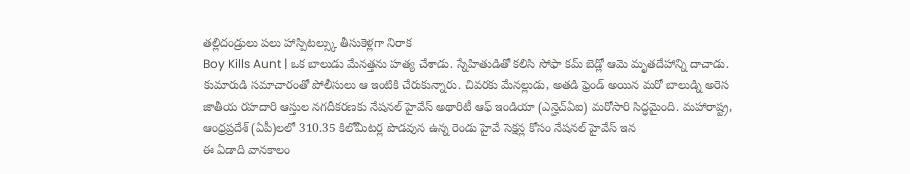తల్లిదండ్రులు పలు హాస్పిటల్స్కు తీసుకెళ్లగా నిరాక
Boy Kills Aunt | ఒక బాలుడు మేనత్తను హత్య చేశాడు. స్నేహితుడితో కలిసి సోఫా కమ్ బెడ్లో ఆమె మృతదేహాన్ని దాచాడు. కుమారుడి సమాచారంతో పోలీసులు ఆ ఇంటికి చేరుకున్నారు. చివరకు మేనల్లుడు, అతడి ఫ్రెండ్ అయిన మరో బాలుడ్ని అరెస
జాతీయ రహదారి ఆస్తుల నగదీకరణకు నేషనల్ హైవేస్ అథారిటీ ఆఫ్ ఇండియా (ఎన్హెచ్ఏఐ) మరోసారి సిద్ధమైంది. మహారాష్ట్ర, ఆంధ్రప్రదేశ్ (ఏపీ)లలో 310.35 కిలోమీటర్ల పొడవున ఉన్న రెండు హైవే సెక్షన్ల కోసం నేషనల్ హైవేస్ ఇన
ఈ ఏడాది వానకాలం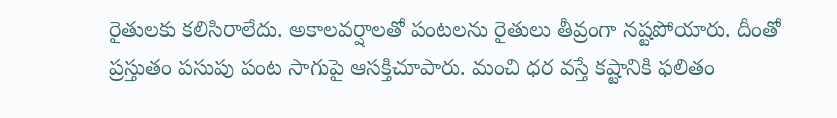రైతులకు కలిసిరాలేదు. అకాలవర్షాలతో పంటలను రైతులు తీవ్రంగా నష్టపోయారు. దీంతో ప్రస్తుతం పసుపు పంట సాగుపై ఆసక్తిచూపారు. మంచి ధర వస్తే కష్టానికి ఫలితం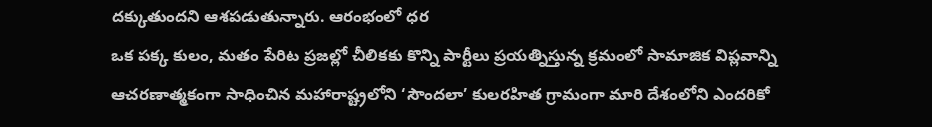దక్కుతుందని ఆశపడుతున్నారు. ఆరంభంలో ధర
ఒక పక్క కులం, మతం పేరిట ప్రజల్లో చీలికకు కొన్ని పార్టీలు ప్రయత్నిస్తున్న క్రమంలో సామాజిక విప్లవాన్ని ఆచరణాత్మకంగా సాధించిన మహారాష్ట్రలోని ‘సౌందలా’ కులరహిత గ్రామంగా మారి దేశంలోని ఎందరికో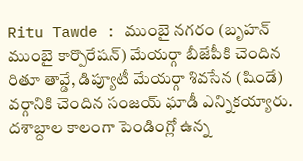Ritu Tawde : ముంబై నగరం (బృహన్ ముంబై కార్పొరేషన్) మేయర్గా బీజేపీకి చెందిన రితూ తావ్డే, డిప్యూటీ మేయర్గా శివసేన (షిండే) వర్గానికి చెందిన సంజయ్ ఘాడీ ఎన్నికయ్యారు.
దశాబ్దాల కాలంగా పెండింగ్లో ఉన్న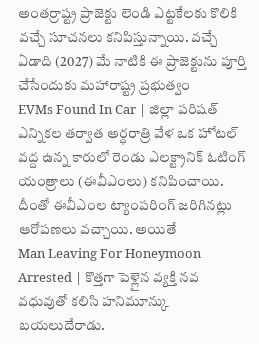అంతర్రాష్ట్ర ప్రాజెక్టు లెండి ఎట్టకేలకు కొలికి వచ్చే సూచనలు కనిపిస్తున్నాయి. వచ్చే ఏడాది (2027) మే నాటికి ఈ ప్రాజెక్టును పూర్తి చేసేందుకు మహారాష్ట్ర ప్రభుత్వం
EVMs Found In Car | జిల్లా పరిషత్ ఎన్నికల తర్వాత అర్ధరాత్రి వేళ ఒక హోటల్ వద్ద ఉన్న కారులో రెండు ఎలక్ట్రానిక్ ఓటింగ్ యంత్రాలు (ఈవీఎంలు) కనిపించాయి. దీంతో ఈవీఎంల ట్యాంపరింగ్ జరిగినట్లు ఆరోపణలు వచ్చాయి. అయితే
Man Leaving For Honeymoon Arrested | కొత్తగా పెళ్లైన వ్యక్తి నవ వధువుతో కలిసి హనిమూన్కు బయలుదేరాడు.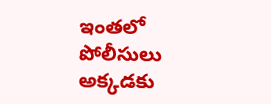ఇంతలో పోలీసులు అక్కడకు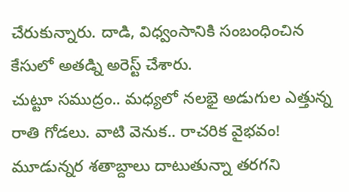చేరుకున్నారు. దాడి, విధ్వంసానికి సంబంధించిన కేసులో అతడ్ని అరెస్ట్ చేశారు.
చుట్టూ సముద్రం.. మధ్యలో నలభై అడుగుల ఎత్తున్న రాతి గోడలు. వాటి వెనుక.. రాచరిక వైభవం! మూడున్నర శతాబ్దాలు దాటుతున్నా తరగని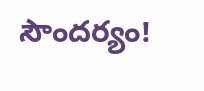సౌందర్యం!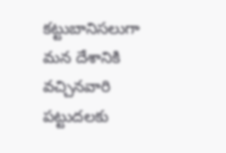కట్టుబానిసలుగా మన దేశానికి వచ్చినవారి పట్టుదలకు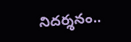నిదర్శనం..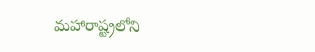మహారాష్ట్రలోని